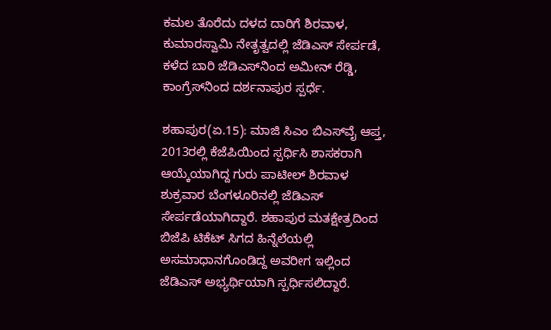ಕಮಲ ತೊರೆದು ದಳದ ದಾರಿಗೆ ಶಿರವಾಳ, ಕುಮಾರಸ್ವಾಮಿ ನೇತೃತ್ವದಲ್ಲಿ ಜೆಡಿಎಸ್‌ ಸೇರ್ಪಡೆ, ಕಳೆದ ಬಾರಿ ಜೆಡಿಎಸ್‌ನಿಂದ ಅಮೀನ್‌ ರೆಡ್ಡಿ, ಕಾಂಗ್ರೆಸ್‌ನಿಂದ ದರ್ಶನಾಪುರ ಸ್ಪರ್ಧೆ.

ಶಹಾಪುರ(ಏ.15): ಮಾಜಿ ಸಿಎಂ ಬಿಎಸ್‌ವೈ ಆಪ್ತ, 2013ರಲ್ಲಿ ಕೆಜೆಪಿಯಿಂದ ಸ್ಪರ್ಧಿಸಿ ಶಾಸಕರಾಗಿ ಆಯ್ಕೆಯಾಗಿದ್ದ ಗುರು ಪಾಟೀಲ್‌ ಶಿರವಾಳ ಶುಕ್ರವಾರ ಬೆಂಗಳೂರಿನಲ್ಲಿ ಜೆಡಿಎಸ್‌ ಸೇರ್ಪಡೆಯಾಗಿದ್ದಾರೆ. ಶಹಾಪುರ ಮತಕ್ಷೇತ್ರದಿಂದ ಬಿಜೆಪಿ ಟಿಕೆಟ್‌ ಸಿಗದ ಹಿನ್ನೆಲೆಯಲ್ಲಿ ಅಸಮಾಧಾನಗೊಂಡಿದ್ದ ಅವರೀಗ ಇಲ್ಲಿಂದ ಜೆಡಿಎಸ್‌ ಅಭ್ಯರ್ಥಿಯಾಗಿ ಸ್ಪರ್ಧಿಸಲಿದ್ದಾರೆ.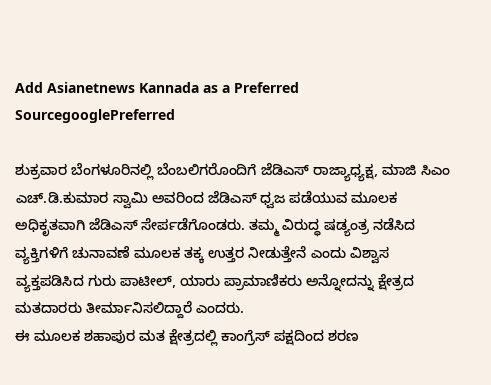Add Asianetnews Kannada as a Preferred SourcegooglePreferred

ಶುಕ್ರವಾರ ಬೆಂಗಳೂರಿನಲ್ಲಿ ಬೆಂಬಲಿಗರೊಂದಿಗೆ ಜೆಡಿಎಸ್‌ ರಾಜ್ಯಾಧ್ಯಕ್ಷ, ಮಾಜಿ ಸಿಎಂ ಎಚ್‌.ಡಿ.ಕುಮಾರ ಸ್ವಾಮಿ ಅವರಿಂದ ಜೆಡಿಎಸ್‌ ಧ್ವಜ ಪಡೆಯುವ ಮೂಲಕ ಅಧಿಕೃತವಾಗಿ ಜೆಡಿಎಸ್‌ ಸೇರ್ಪಡೆಗೊಂಡರು. ತಮ್ಮ ವಿರುದ್ಧ ಷಡ್ಯಂತ್ರ ನಡೆಸಿದ ವ್ಯಕ್ತಿಗಳಿಗೆ ಚುನಾವಣೆ ಮೂಲಕ ತಕ್ಕ ಉತ್ತರ ನೀಡುತ್ತೇನೆ ಎಂದು ವಿಶ್ವಾಸ ವ್ಯಕ್ತಪಡಿಸಿದ ಗುರು ಪಾಟೀಲ್‌, ಯಾರು ಪ್ರಾಮಾಣಿಕರು ಅನ್ನೋದನ್ನು ಕ್ಷೇತ್ರದ ಮತದಾರರು ತೀರ್ಮಾನಿಸಲಿದ್ದಾರೆ ಎಂದರು.
ಈ ಮೂಲಕ ಶಹಾಪುರ ಮತ ಕ್ಷೇತ್ರದಲ್ಲಿ ಕಾಂಗ್ರೆಸ್‌ ಪಕ್ಷದಿಂದ ಶರಣ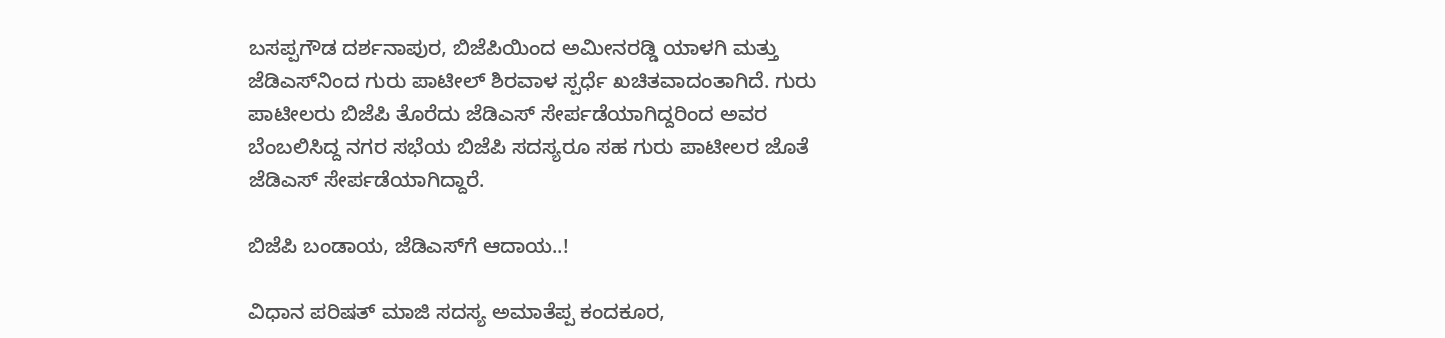ಬಸಪ್ಪಗೌಡ ದರ್ಶನಾಪುರ, ಬಿಜೆಪಿಯಿಂದ ಅಮೀನರಡ್ಡಿ ಯಾಳಗಿ ಮತ್ತು ಜೆಡಿಎಸ್‌ನಿಂದ ಗುರು ಪಾಟೀಲ್‌ ಶಿರವಾಳ ಸ್ಪರ್ಧೆ ಖಚಿತವಾದಂತಾಗಿದೆ. ಗುರು ಪಾಟೀಲರು ಬಿಜೆಪಿ ತೊರೆದು ಜೆಡಿಎಸ್‌ ಸೇರ್ಪಡೆಯಾಗಿದ್ದರಿಂದ ಅವರ ಬೆಂಬಲಿಸಿದ್ದ ನಗರ ಸಭೆಯ ಬಿಜೆಪಿ ಸದಸ್ಯರೂ ಸಹ ಗುರು ಪಾಟೀಲರ ಜೊತೆ ಜೆಡಿಎಸ್‌ ಸೇರ್ಪಡೆಯಾಗಿದ್ದಾರೆ.

ಬಿಜೆಪಿ ಬಂಡಾಯ, ಜೆಡಿಎಸ್‌ಗೆ ಆದಾಯ..!

ವಿಧಾನ ಪರಿಷತ್‌ ಮಾಜಿ ಸದಸ್ಯ ಅಮಾತೆಪ್ಪ ಕಂದಕೂರ,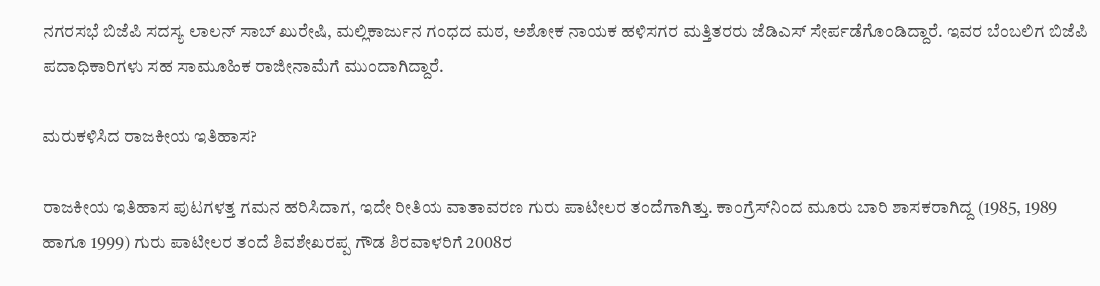ನಗರಸಭೆ ಬಿಜೆಪಿ ಸದಸ್ಯ ಲಾಲನ್‌ ಸಾಬ್‌ ಖುರೇಷಿ, ಮಲ್ಲಿಕಾರ್ಜುನ ಗಂಧದ ಮಠ, ಅಶೋಕ ನಾಯಕ ಹಳಿಸಗರ ಮತ್ತಿತರರು ಜೆಡಿಎಸ್‌ ಸೇರ್ಪಡೆಗೊಂಡಿದ್ದಾರೆ. ಇವರ ಬೆಂಬಲಿಗ ಬಿಜೆಪಿ ಪದಾಧಿಕಾರಿಗಳು ಸಹ ಸಾಮೂಹಿಕ ರಾಜೀನಾಮೆಗೆ ಮುಂದಾಗಿದ್ದಾರೆ.

ಮರುಕಳಿಸಿದ ರಾಜಕೀಯ ಇತಿಹಾಸ?

ರಾಜಕೀಯ ಇತಿಹಾಸ ಪುಟಗಳತ್ತ ಗಮನ ಹರಿಸಿದಾಗ, ಇದೇ ರೀತಿಯ ವಾತಾವರಣ ಗುರು ಪಾಟೀಲರ ತಂದೆಗಾಗಿತ್ತು. ಕಾಂಗ್ರೆಸ್‌ನಿಂದ ಮೂರು ಬಾರಿ ಶಾಸಕರಾಗಿದ್ದ (1985, 1989 ಹಾಗೂ 1999) ಗುರು ಪಾಟೀಲರ ತಂದೆ ಶಿವಶೇಖರಪ್ಪ ಗೌಡ ಶಿರವಾಳರಿಗೆ 2008ರ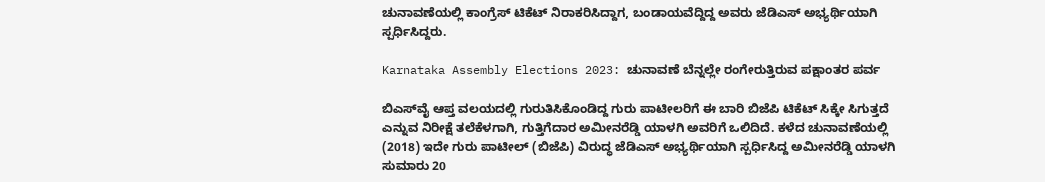ಚುನಾವಣೆಯಲ್ಲಿ ಕಾಂಗ್ರೆಸ್‌ ಟಿಕೆಟ್‌ ನಿರಾಕರಿಸಿದ್ದಾಗ, ಬಂಡಾಯವೆದ್ದಿದ್ದ ಅವರು ಜೆಡಿಎಸ್‌ ಅಭ್ಯರ್ಥಿಯಾಗಿ ಸ್ಪರ್ಧಿಸಿದ್ದರು.

Karnataka Assembly Elections 2023: ಚುನಾವಣೆ ಬೆನ್ನಲ್ಲೇ ರಂಗೇರುತ್ತಿರುವ ಪಕ್ಷಾಂತರ ಪರ್ವ

ಬಿಎಸ್‌ವೈ ಆಪ್ತ ವಲಯದಲ್ಲಿ ಗುರುತಿಸಿಕೊಂಡಿದ್ದ ಗುರು ಪಾಟೀಲರಿಗೆ ಈ ಬಾರಿ ಬಿಜೆಪಿ ಟಿಕೆಟ್‌ ಸಿಕ್ಕೇ ಸಿಗುತ್ತದೆ ಎನ್ನುವ ನಿರೀಕ್ಷೆ ತಲೆಕೆಳಗಾಗಿ, ಗುತ್ತಿಗೆದಾರ ಅಮೀನರೆಡ್ಡಿ ಯಾಳಗಿ ಅವರಿಗೆ ಒಲಿದಿದೆ. ಕಳೆದ ಚುನಾವಣೆಯಲ್ಲಿ (2018) ಇದೇ ಗುರು ಪಾಟೀಲ್‌ (ಬಿಜೆಪಿ) ವಿರುದ್ಧ ಜೆಡಿಎಸ್‌ ಅಭ್ಯರ್ಥಿಯಾಗಿ ಸ್ಪರ್ಧಿಸಿದ್ದ ಅಮೀನರೆಡ್ಡಿ ಯಾಳಗಿ ಸುಮಾರು 20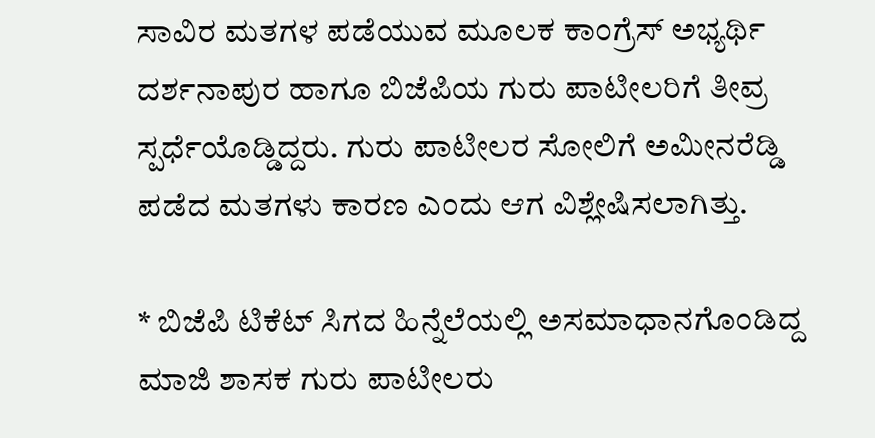ಸಾವಿರ ಮತಗಳ ಪಡೆಯುವ ಮೂಲಕ ಕಾಂಗ್ರೆಸ್‌ ಅಭ್ಯರ್ಥಿ ದರ್ಶನಾಪುರ ಹಾಗೂ ಬಿಜೆಪಿಯ ಗುರು ಪಾಟೀಲರಿಗೆ ತೀವ್ರ ಸ್ಪರ್ಧೆಯೊಡ್ಡಿದ್ದರು. ಗುರು ಪಾಟೀಲರ ಸೋಲಿಗೆ ಅಮೀನರೆಡ್ಡಿ ಪಡೆದ ಮತಗಳು ಕಾರಣ ಎಂದು ಆಗ ವಿಶ್ಲೇಷಿಸಲಾಗಿತ್ತು.

* ಬಿಜೆಪಿ ಟಿಕೆಟ್‌ ಸಿಗದ ಹಿನ್ನೆಲೆಯಲ್ಲಿ ಅಸಮಾಧಾನಗೊಂಡಿದ್ದ ಮಾಜಿ ಶಾಸಕ ಗುರು ಪಾಟೀಲರು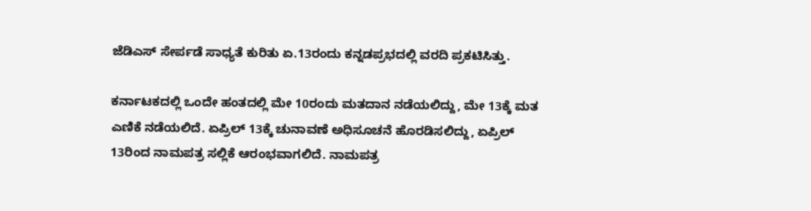ಜೆಡಿಎಸ್‌ ಸೇರ್ಪಡೆ ಸಾಧ್ಯತೆ ಕುರಿತು ಏ.13ರಂದು ಕನ್ನಡಪ್ರಭದಲ್ಲಿ ವರದಿ ಪ್ರಕಟಿಸಿತ್ತು.

ಕರ್ನಾಟಕದಲ್ಲಿ ಒಂದೇ ಹಂತದಲ್ಲಿ ಮೇ 10ರಂದು ಮತದಾನ ನಡೆಯಲಿದ್ದು, ಮೇ 13ಕ್ಕೆ ಮತ ಎಣಿಕೆ ನಡೆಯಲಿದೆ. ಏಪ್ರಿಲ್ 13ಕ್ಕೆ ಚುನಾವಣೆ ಅಧಿಸೂಚನೆ ಹೊರಡಿಸಲಿದ್ದು, ಏಪ್ರಿಲ್ 13ರಿಂದ ನಾಮಪತ್ರ ಸಲ್ಲಿಕೆ ಆರಂಭವಾಗಲಿದೆ. ನಾಮಪತ್ರ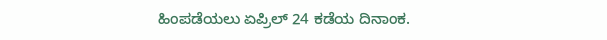ಹಿಂಪಡೆಯಲು ಏಪ್ರಿಲ್ 24 ಕಡೆಯ ದಿನಾಂಕ.